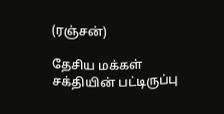(ரஞ்சன்)

தேசிய மக்கள் சக்தியின் பட்டிருப்பு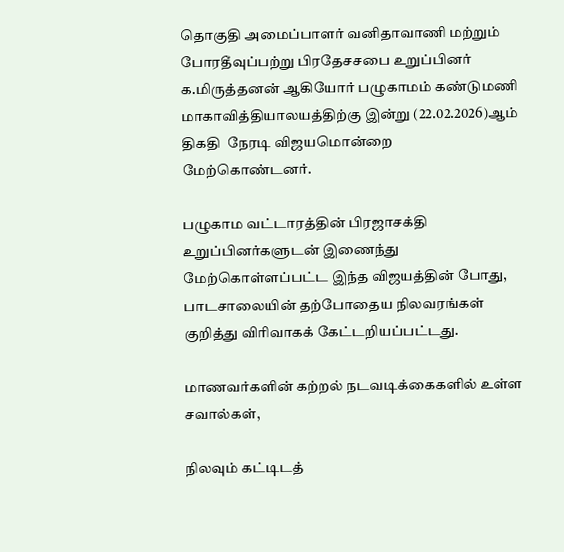தொகுதி அமைப்பாளர் வனிதாவாணி மற்றும் போரதீவுப்பற்று பிரதேசசபை உறுப்பினர் க.மிருத்தனன் ஆகியோர் பழுகாமம் கண்டுமணி மாகாவித்தியாலயத்திற்கு இன்று (22.02.2026)ஆம் திகதி  நேரடி விஜயமொன்றை மேற்கொண்டனர்.

பழுகாம வட்டாரத்தின் பிரஜாசக்தி உறுப்பினர்களுடன் இணைந்து மேற்கொள்ளப்பட்ட இந்த விஜயத்தின் போது, பாடசாலையின் தற்போதைய நிலவரங்கள் குறித்து விரிவாகக் கேட்டறியப்பட்டது.

மாணவர்களின் கற்றல் நடவடிக்கைகளில் உள்ள சவால்கள்,

நிலவும் கட்டிடத்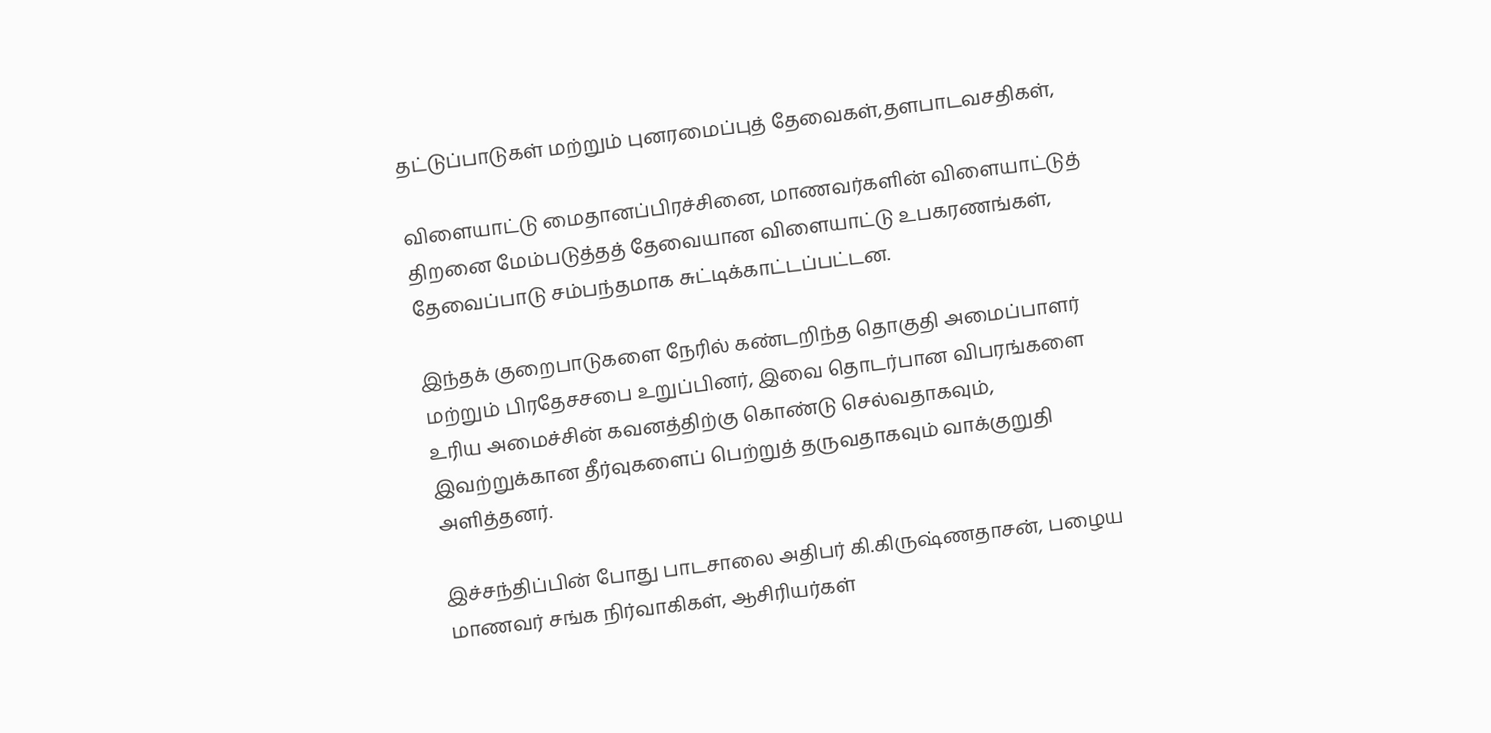தட்டுப்பாடுகள் மற்றும் புனரமைப்புத் தேவைகள்,தளபாடவசதிகள்,

விளையாட்டு மைதானப்பிரச்சினை, மாணவர்களின் விளையாட்டுத் திறனை மேம்படுத்தத் தேவையான விளையாட்டு உபகரணங்கள், தேவைப்பாடு சம்பந்தமாக சுட்டிக்காட்டப்பட்டன.

இந்தக் குறைபாடுகளை நேரில் கண்டறிந்த தொகுதி அமைப்பாளர் மற்றும் பிரதேசசபை உறுப்பினர், இவை தொடர்பான விபரங்களை உரிய அமைச்சின் கவனத்திற்கு கொண்டு செல்வதாகவும், இவற்றுக்கான தீர்வுகளைப் பெற்றுத் தருவதாகவும் வாக்குறுதி அளித்தனர்.

இச்சந்திப்பின் போது பாடசாலை அதிபர் கி.கிருஷ்ணதாசன், பழைய மாணவர் சங்க நிர்வாகிகள், ஆசிரியர்கள்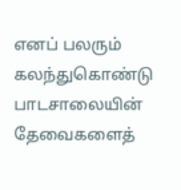எனப் பலரும் கலந்துகொண்டு பாடசாலையின் தேவைகளைத்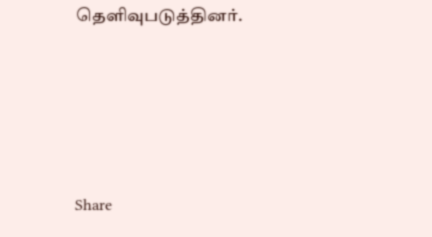தெளிவுபடுத்தினர்.








Share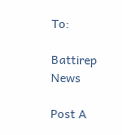To:

Battirep News

Post A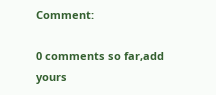Comment:

0 comments so far,add yours